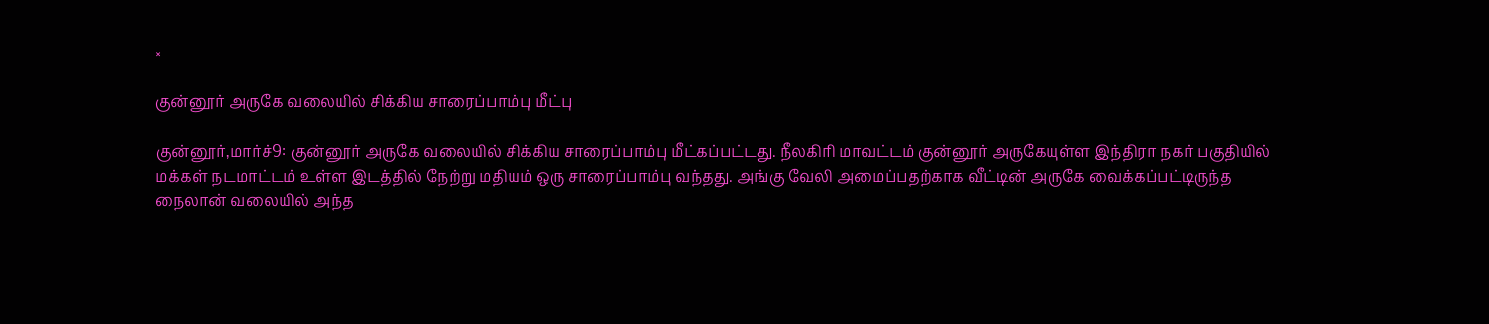×

குன்னூர் அருகே வலையில் சிக்கிய சாரைப்பாம்பு மீட்பு

குன்னூர்,மார்ச்9: குன்னூர் அருகே வலையில் சிக்கிய சாரைப்பாம்பு மீட்கப்பட்டது. நீலகிரி மாவட்டம் குன்னூர் அருகேயுள்ள இந்திரா நகர் பகுதியில் மக்கள் நடமாட்டம் உள்ள இடத்தில் நேற்று மதியம் ஒரு சாரைப்பாம்பு வந்தது. அங்கு வேலி அமைப்பதற்காக வீட்டின் அருகே வைக்கப்பட்டிருந்த நைலான் வலையில் அந்த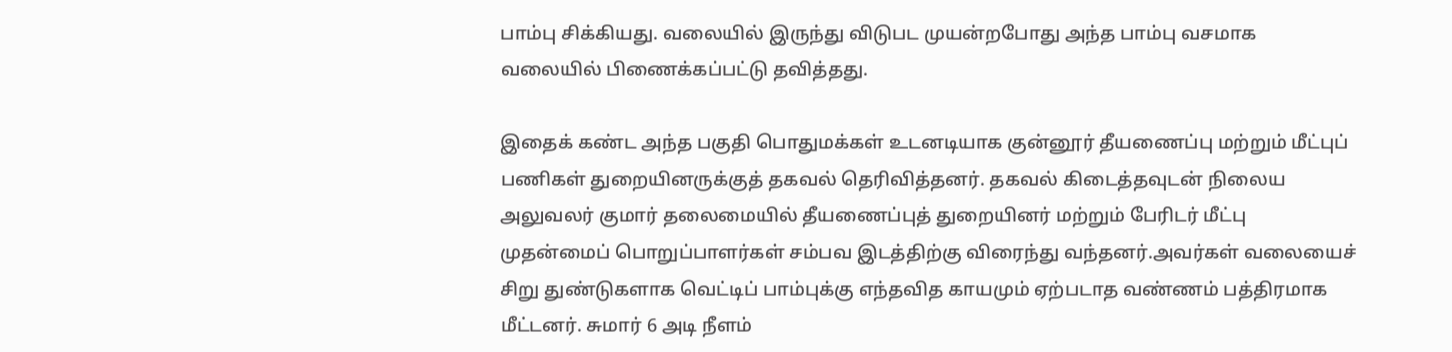பாம்பு சிக்கியது. வலையில் இருந்து விடுபட முயன்றபோது அந்த பாம்பு வசமாக வலையில் பிணைக்கப்பட்டு தவித்தது.

இதைக் கண்ட அந்த பகுதி பொதுமக்கள் உடனடியாக குன்னூர் தீயணைப்பு மற்றும் மீட்புப் பணிகள் துறையினருக்குத் தகவல் தெரிவித்தனர். தகவல் கிடைத்தவுடன் நிலைய அலுவலர் குமார் தலைமையில் தீயணைப்புத் துறையினர் மற்றும் பேரிடர் மீட்பு முதன்மைப் பொறுப்பாளர்கள் சம்பவ இடத்திற்கு விரைந்து வந்தனர்.அவர்கள் வலையைச் சிறு துண்டுகளாக வெட்டிப் பாம்புக்கு எந்தவித காயமும் ஏற்படாத வண்ணம் பத்திரமாக மீட்டனர். சுமார் 6 அடி நீளம்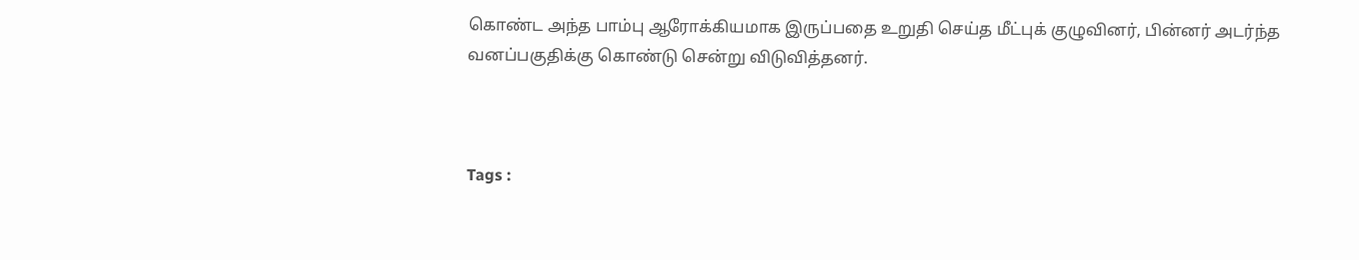கொண்ட அந்த பாம்பு ஆரோக்கியமாக இருப்பதை உறுதி செய்த மீட்புக் குழுவினர், பின்னர் அடர்ந்த வனப்பகுதிக்கு கொண்டு சென்று விடுவித்தனர்.



Tags :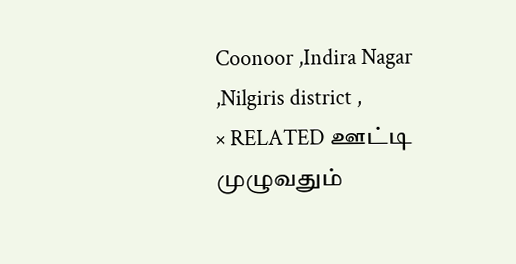Coonoor ,Indira Nagar ,Nilgiris district ,
× RELATED ஊட்டி முழுவதும்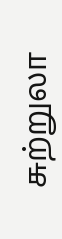சுற்றுலா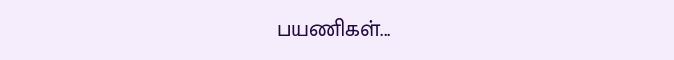பயணிகள்...